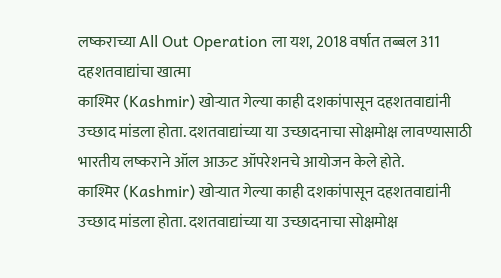लष्कराच्या All Out Operation ला यश, 2018 वर्षात तब्बल 311 दहशतवाद्यांचा खात्मा
काश्मिर (Kashmir) खोऱ्यात गेल्या काही दशकांपासून दहशतवाद्यांनी उच्छाद मांडला होता. दशतवाद्यांच्या या उच्छादनाचा सोक्षमोक्ष लावण्यासाठी भारतीय लष्कराने ऑल आऊट ऑपरेशनचे आयोजन केले होते.
काश्मिर (Kashmir) खोऱ्यात गेल्या काही दशकांपासून दहशतवाद्यांनी उच्छाद मांडला होता. दशतवाद्यांच्या या उच्छादनाचा सोक्षमोक्ष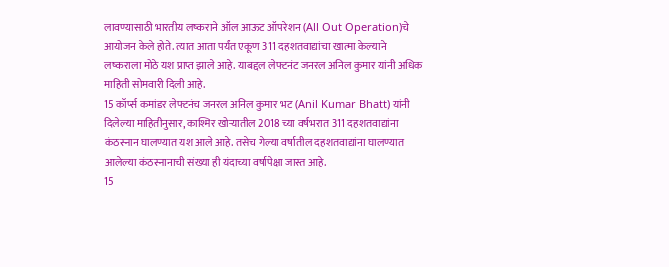लावण्यासाठी भारतीय लष्कराने ऑल आऊट ऑपरेशन (All Out Operation)चे आयोजन केले होते. त्यात आता पर्यंत एकूण 311 दहशतवाद्यांचा खात्मा केल्याने लष्कराला मोठे यश प्राप्त झाले आहे. याबद्दल लेफ्टनंट जनरल अनिल कुमार यांनी अधिक माहिती सोमवारी दिली आहे.
15 कॉर्प्स कमांडर लेफ्टनंच जनरल अनिल कुमार भट (Anil Kumar Bhatt) यांनी दिलेल्या माहितीनुसार, काश्मिर खोऱ्यातील 2018 च्या वर्षभरात 311 दहशतवाद्यांना कंठस्नान घालण्यात यश आले आहे. तसेच गेल्या वर्षातील दहशतवाद्यांना घालण्यात आलेल्या कंठस्नानाची संख्या ही यंदाच्या वर्षापेक्षा जास्त आहे.
15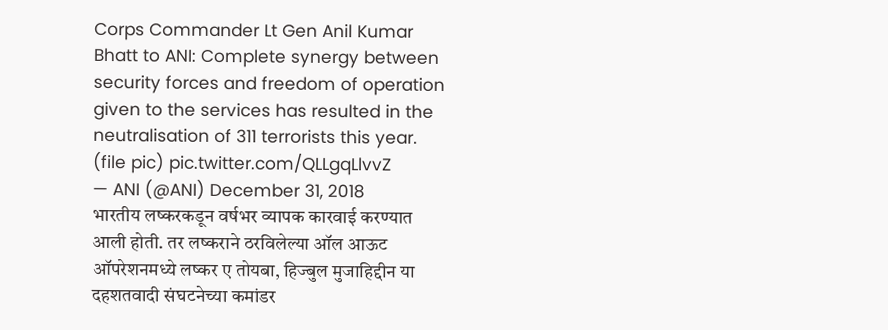Corps Commander Lt Gen Anil Kumar Bhatt to ANI: Complete synergy between security forces and freedom of operation given to the services has resulted in the neutralisation of 311 terrorists this year. (file pic) pic.twitter.com/QLLgqLlvvZ
— ANI (@ANI) December 31, 2018
भारतीय लष्करकडून वर्षभर व्यापक कारवाई करण्यात आली होती. तर लष्कराने ठरविलेल्या ऑल आऊट ऑपरेशनमध्ये लष्कर ए तोयबा, हिज्बुल मुजाहिद्दीन या दहशतवादी संघटनेच्या कमांडर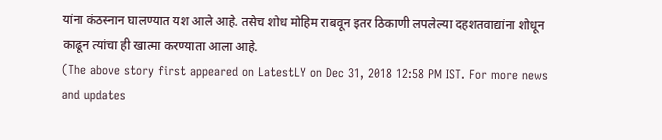यांना कंठस्नान घालण्यात यश आले आहे. तसेच शोध मोहिम राबवून इतर ठिकाणी लपलेल्या दहशतवाद्यांना शोधून काढून त्यांचा ही खात्मा करण्याता आला आहे.
(The above story first appeared on LatestLY on Dec 31, 2018 12:58 PM IST. For more news and updates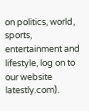on politics, world, sports, entertainment and lifestyle, log on to our website latestly.com).